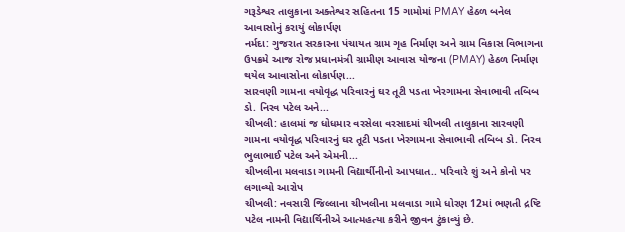ગરૂડેશ્વર તાલુકાના અક્તેશ્વર સહિતના 15 ગામોમાં PMAY હેઠળ બનેલ આવાસોનું કરાયું લોકાર્પણ
નર્મદા: ગુજરાત સરકારના પંચાયત ગ્રામ ગૃહ નિર્માણ અને ગ્રામ વિકાસ વિભાગના ઉપક્રમે આજ રોજ પ્રધાનમંત્રી ગ્રામીણ આવાસ યોજના (PMAY) હેઠળ નિર્માણ થયેલ આવાસોના લોકાર્પણ...
સારવણી ગામના વયોવૃદ્ધ પરિવારનું ઘર તૂટી પડતા ખેરગામના સેવાભાવી તબિબ ડો. નિરવ પટેલ અને...
ચીખલી: હાલમાં જ ધોધમાર વરસેલા વરસાદમાં ચીખલી તાલુકાના સારવણી ગામના વયોવૃદ્ધ પરિવારનું ઘર તૂટી પડતા ખેરગામના સેવાભાવી તબિબ ડો. નિરવ ભુલાભાઈ પટેલ અને એમની...
ચીખલીના મલવાડા ગામની વિદ્યાર્થીનીનો આપધાત.. પરિવારે શું અને કોનો પર લગાવ્યો આરોપ
ચીખલી: નવસારી જિલ્લાના ચીખલીના મલવાડા ગામે ધોરણ 12માં ભણતી દ્રષ્ટિ પટેલ નામની વિદ્યાર્થિનીએ આત્મહત્યા કરીને જીવન ટુંકાવ્યું છે.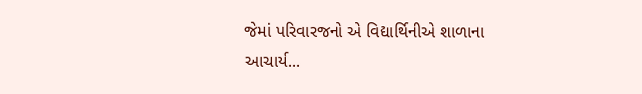જેમાં પરિવારજનો એ વિદ્યાર્થિનીએ શાળાના આચાર્ય...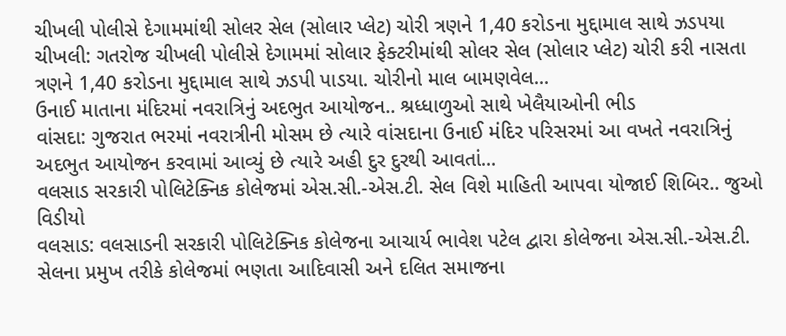ચીખલી પોલીસે દેગામમાંથી સોલર સેલ (સોલાર પ્લેટ) ચોરી ત્રણને 1,40 કરોડના મુદ્દામાલ સાથે ઝડપયા
ચીખલી: ગતરોજ ચીખલી પોલીસે દેગામમાં સોલાર ફેક્ટરીમાંથી સોલર સેલ (સોલાર પ્લેટ) ચોરી કરી નાસતા ત્રણને 1,40 કરોડના મુદ્દામાલ સાથે ઝડપી પાડયા. ચોરીનો માલ બામણવેલ...
ઉનાઈ માતાના મંદિરમાં નવરાત્રિનું અદભુત આયોજન.. શ્રધ્ધાળુઓ સાથે ખેલૈયાઓની ભીડ
વાંસદા: ગુજરાત ભરમાં નવરાત્રીની મોસમ છે ત્યારે વાંસદાના ઉનાઈ મંદિર પરિસરમાં આ વખતે નવરાત્રિનું અદભુત આયોજન કરવામાં આવ્યું છે ત્યારે અહી દુર દુરથી આવતાં...
વલસાડ સરકારી પોલિટેક્નિક કોલેજમાં એસ.સી.-એસ.ટી. સેલ વિશે માહિતી આપવા યોજાઈ શિબિર.. જુઓ વિડીયો
વલસાડ: વલસાડની સરકારી પોલિટેક્નિક કોલેજના આચાર્ય ભાવેશ પટેલ દ્વારા કોલેજના એસ.સી.-એસ.ટી. સેલના પ્રમુખ તરીકે કોલેજમાં ભણતા આદિવાસી અને દલિત સમાજના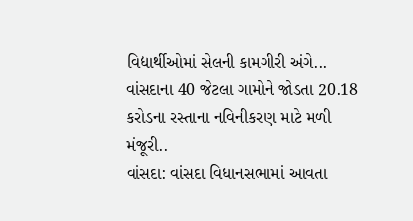વિદ્યાર્થીઓમાં સેલની કામગીરી અંગે...
વાંસદાના 40 જેટલા ગામોને જોડતા 20.18 કરોડના રસ્તાના નવિનીકરણ માટે મળી મંજૂરી..
વાંસદા: વાંસદા વિધાનસભામાં આવતા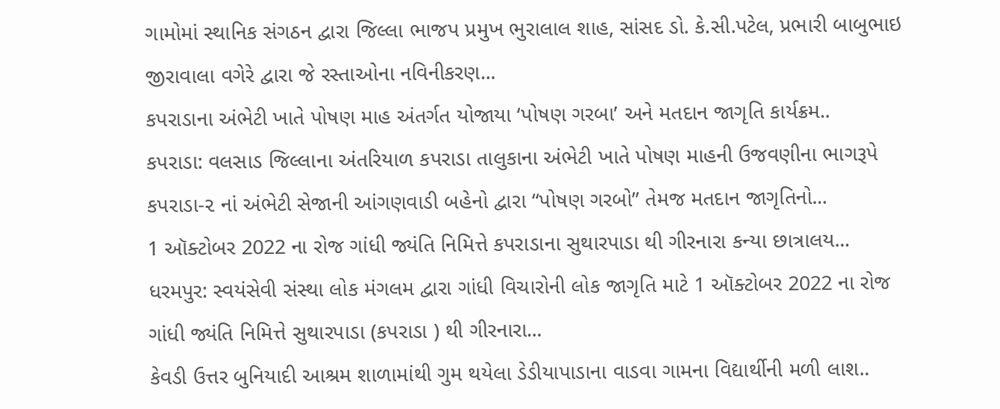ગામોમાં સ્થાનિક સંગઠન દ્વારા જિલ્લા ભાજપ પ્રમુખ ભુરાલાલ શાહ, સાંસદ ડો. કે.સી.પટેલ, પ્રભારી બાબુભાઇ જીરાવાલા વગેરે દ્વારા જે રસ્તાઓના નવિનીકરણ...
કપરાડાના અંભેટી ખાતે પોષણ માહ અંતર્ગત યોજાયા ‘પોષણ ગરબા’ અને મતદાન જાગૃતિ કાર્યક્રમ..
કપરાડા: વલસાડ જિલ્લાના અંતરિયાળ કપરાડા તાલુકાના અંભેટી ખાતે પોષણ માહની ઉજવણીના ભાગરૂપે કપરાડા-૨ નાં અંભેટી સેજાની આંગણવાડી બહેનો દ્વારા “પોષણ ગરબો” તેમજ મતદાન જાગૃતિનો...
1 ઑક્ટોબર 2022 ના રોજ ગાંધી જ્યંતિ નિમિત્તે કપરાડાના સુથારપાડા થી ગીરનારા કન્યા છાત્રાલય...
ધરમપુર: સ્વયંસેવી સંસ્થા લોક મંગલમ દ્વારા ગાંધી વિચારોની લોક જાગૃતિ માટે 1 ઑક્ટોબર 2022 ના રોજ ગાંધી જ્યંતિ નિમિત્તે સુથારપાડા (કપરાડા ) થી ગીરનારા...
કેવડી ઉત્તર બુનિયાદી આશ્રમ શાળામાંથી ગુમ થયેલા ડેડીયાપાડાના વાડવા ગામના વિદ્યાર્થીની મળી લાશ..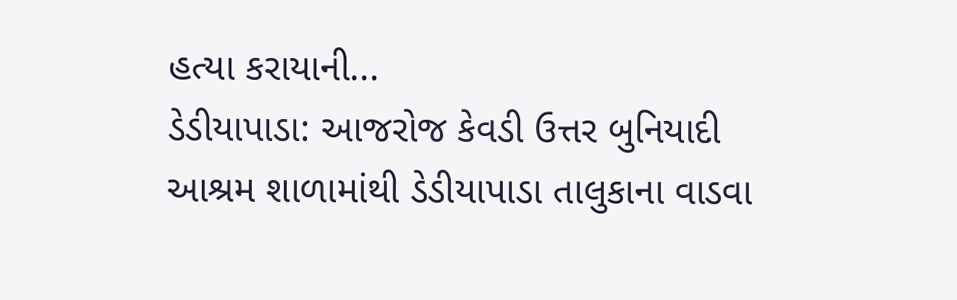હત્યા કરાયાની...
ડેડીયાપાડા: આજરોજ કેવડી ઉત્તર બુનિયાદી આશ્રમ શાળામાંથી ડેડીયાપાડા તાલુકાના વાડવા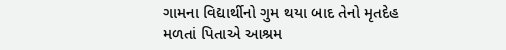ગામના વિદ્યાર્થીનો ગુમ થયા બાદ તેનો મૃતદેહ મળતાં પિતાએ આશ્રમ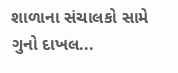શાળાના સંચાલકો સામે ગુનો દાખલ...